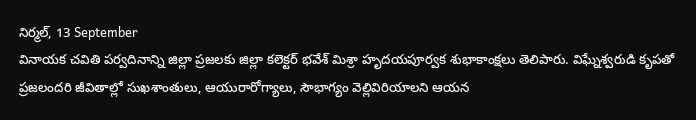నిర్మల్, 13 September
వినాయక చవితి పర్వదినాన్ని జిల్లా ప్రజలకు జిల్లా కలెక్టర్ భవేశ్ మిశ్రా హృదయపూర్వక శుభాకాంక్షలు తెలిపారు. విఘ్నేశ్వరుడి కృపతో ప్రజలందరి జీవితాల్లో సుఖశాంతులు, ఆయురారోగ్యాలు, సౌభాగ్యం వెల్లివిరియాలని ఆయన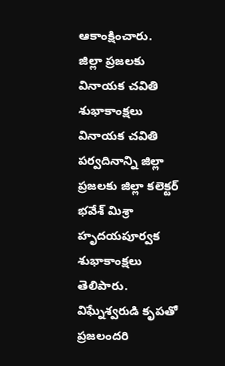ఆకాంక్షించారు.
జిల్లా ప్రజలకు వినాయక చవితి శుభాకాంక్షలు వినాయక చవితి పర్వదినాన్ని జిల్లా ప్రజలకు జిల్లా కలెక్టర్ భవేశ్ మిశ్రా హృదయపూర్వక శుభాకాంక్షలు తెలిపారు. విఘ్నేశ్వరుడి కృపతో ప్రజలందరి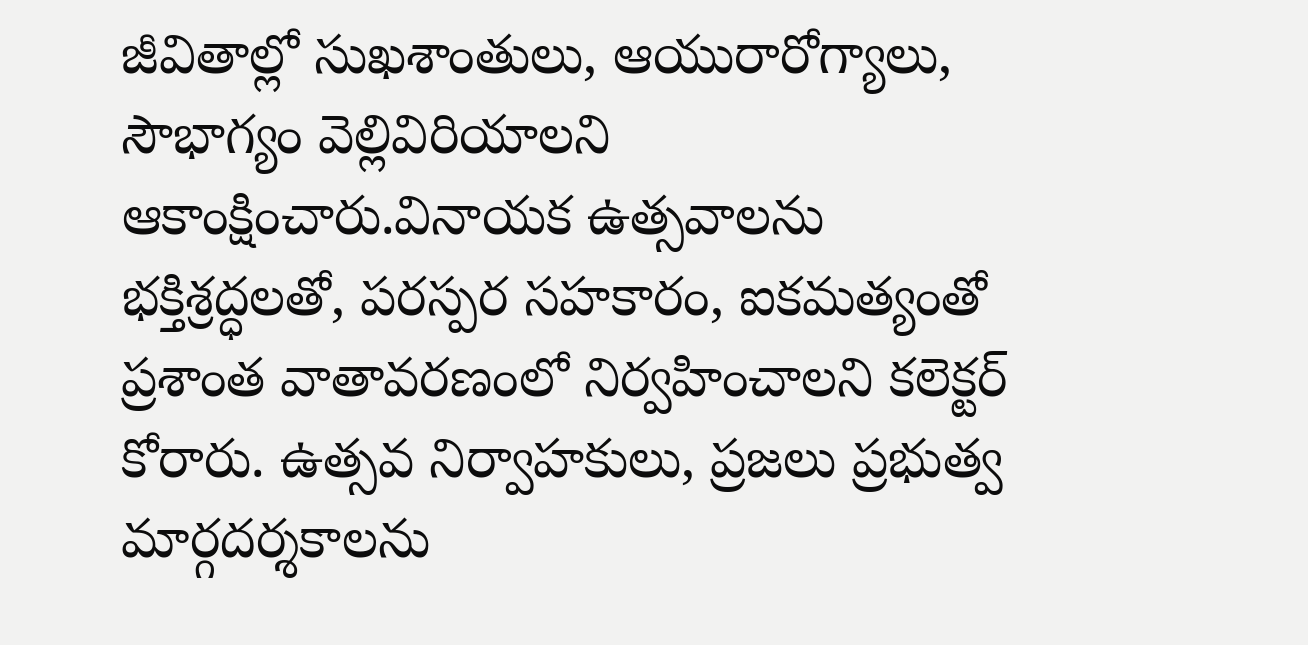జీవితాల్లో సుఖశాంతులు, ఆయురారోగ్యాలు, సౌభాగ్యం వెల్లివిరియాలని ఆకాంక్షించారు.వినాయక ఉత్సవాలను భక్తిశ్రద్ధలతో, పరస్పర సహకారం, ఐకమత్యంతో ప్రశాంత వాతావరణంలో నిర్వహించాలని కలెక్టర్ కోరారు. ఉత్సవ నిర్వాహకులు, ప్రజలు ప్రభుత్వ మార్గదర్శకాలను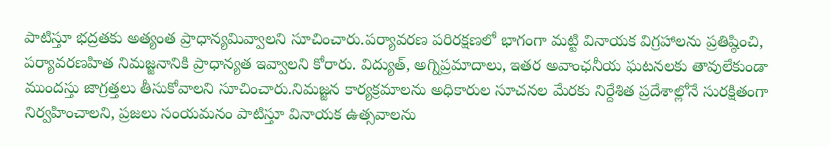పాటిస్తూ భద్రతకు అత్యంత ప్రాధాన్యమివ్వాలని సూచించారు.పర్యావరణ పరిరక్షణలో భాగంగా మట్టి వినాయక విగ్రహాలను ప్రతిష్ఠించి, పర్యావరణహిత నిమజ్జనానికి ప్రాధాన్యత ఇవ్వాలని కోరారు. విద్యుత్, అగ్నిప్రమాదాలు, ఇతర అవాంఛనీయ ఘటనలకు తావులేకుండా ముందస్తు జాగ్రత్తలు తీసుకోవాలని సూచించారు.నిమజ్జన కార్యక్రమాలను అధికారుల సూచనల మేరకు నిర్దేశిత ప్రదేశాల్లోనే సురక్షితంగా నిర్వహించాలని, ప్రజలు సంయమనం పాటిస్తూ వినాయక ఉత్సవాలను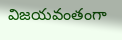విజయవంతంగా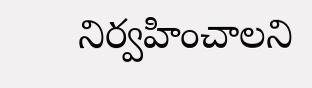నిర్వహించాలని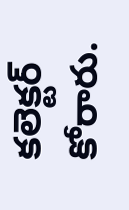కలెక్టర్ కోరారు.